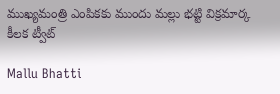ముఖ్యమంత్రి ఎంపికకు ముందు మల్లు భట్టి విక్రమార్క కీలక ట్వీట్

Mallu Bhatti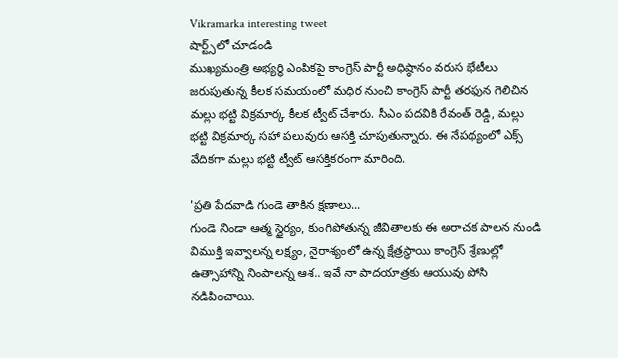Vikramarka interesting tweet
షార్ట్స్‌లో చూడండి
ముఖ్యమంత్రి అభ్యర్థి ఎంపికపై కాంగ్రెస్ పార్టీ అధిష్ఠానం వరుస భేటీలు జరుపుతున్న కీలక సమయంలో మధిర నుంచి కాంగ్రెస్ పార్టీ తరఫున గెలిచిన మల్లు భట్టి విక్రమార్క కీలక ట్వీట్ చేశారు. సీఎం పదవికి రేవంత్ రెడ్డి, మల్లు భట్టి విక్రమార్క సహా పలువురు ఆసక్తి చూపుతున్నారు. ఈ నేపథ్యంలో ఎక్స్ వేదికగా మల్లు భట్టి ట్వీట్ ఆసక్తికరంగా మారింది.

'ప్రతి పేదవాడి గుండె తాకిన క్షణాలు...
గుండె నిండా ఆత్మ స్థైర్యం, కుంగిపోతున్న జీవితాలకు ఈ అరాచక పాలన నుండి విముక్తి ఇవ్వాలన్న లక్ష్యం, నైరాశ్యంలో ఉన్న క్షేత్రస్థాయి కాంగ్రెస్ శ్రేణుల్లో ఉత్సాహాన్ని నింపాలన్న ఆశ.. ఇవే నా పాదయాత్రకు ఆయువు పోసి నడిపించాయి.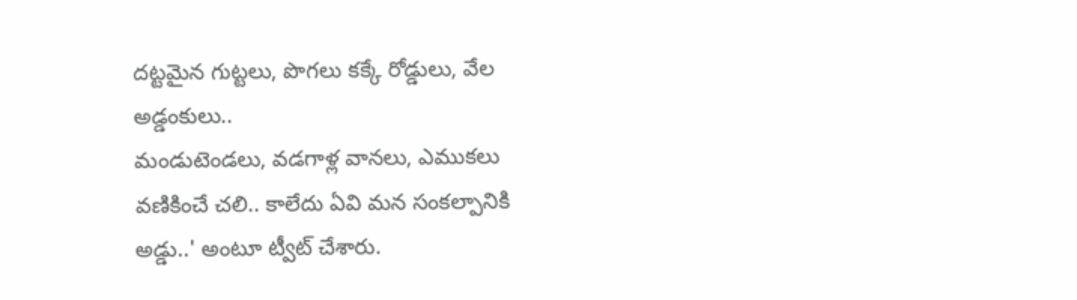దట్టమైన గుట్టలు, పొగలు కక్కే రోడ్డులు, వేల అడ్డంకులు..
మండుటెండలు, వడగాళ్ల వానలు, ఎముకలు వణికించే చలి.. కాలేదు ఏవి మన సంకల్పానికి అడ్డు..' అంటూ ట్వీట్ చేశారు.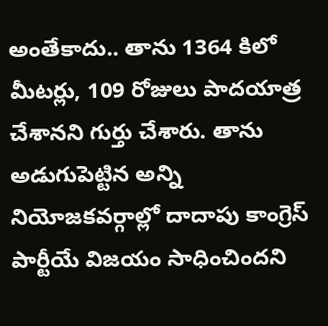అంతేకాదు.. తాను 1364 కిలో మీటర్లు, 109 రోజులు పాదయాత్ర చేశానని గుర్తు చేశారు. తాను అడుగుపెట్టిన అన్ని నియోజకవర్గాల్లో దాదాపు కాంగ్రెస్ పార్టీయే విజయం సాధించిందని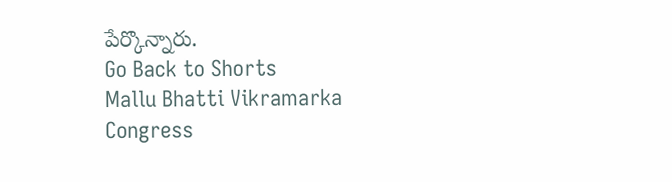పేర్కొన్నారు.
Go Back to Shorts
Mallu Bhatti Vikramarka
Congress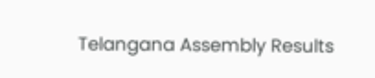Telangana Assembly Results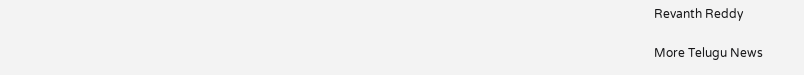Revanth Reddy

More Telugu News